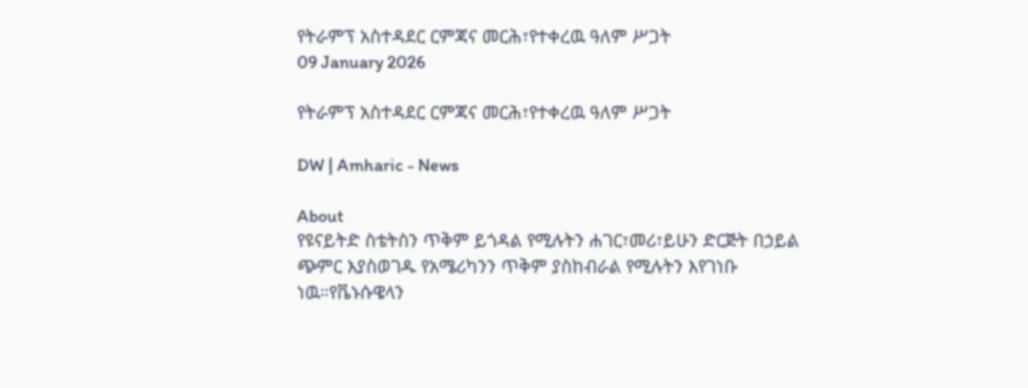የትራምፕ አስተዳደር ርምጃና መርሕ፣የተቀረዉ ዓለም ሥጋት
09 January 2026

የትራምፕ አስተዳደር ርምጃና መርሕ፣የተቀረዉ ዓለም ሥጋት

DW | Amharic - News

About
የዩናይትድ ስቴትስን ጥቅም ይጎዳል የሚሉትን ሐገር፣መሪ፣ይሁን ድርጅት በኃይል ጭምር እያስወገዱ የአሜሪካንን ጥቅም ያስከብራል የሚሉትን እየገነቡ ነዉ።የቬኑሱዌላን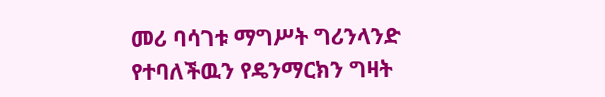መሪ ባሳገቱ ማግሥት ግሪንላንድ የተባለችዉን የዴንማርክን ግዛት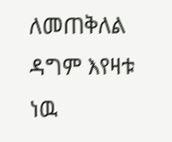ለመጠቅለል ዳግም እየዛቱ ነዉ